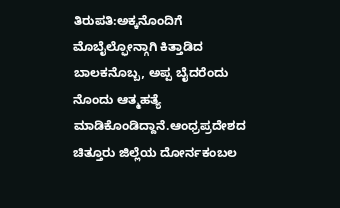ತಿರುಪತಿ:ಅಕ್ಕನೊಂದಿಗೆ ಮೊಬೈಲ್ಫೋನ್ಗಾಗಿ ಕಿತ್ತಾಡಿದ ಬಾಲಕನೊಬ್ಬ, ಅಪ್ಪ ಬೈದರೆಂದು ನೊಂದು ಆತ್ಮಹತ್ಯೆ ಮಾಡಿಕೊಂಡಿದ್ದಾನೆ.ಆಂಧ್ರಪ್ರದೇಶದ ಚಿತ್ತೂರು ಜಿಲ್ಲೆಯ ದೋರ್ನಕಂಬಲ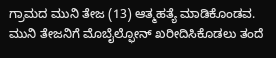ಗ್ರಾಮದ ಮುನಿ ತೇಜ (13) ಆತ್ಮಹತ್ಯೆ ಮಾಡಿಕೊಂಡವ.
ಮುನಿ ತೇಜನಿಗೆ ಮೊಬೈಲ್ಫೋನ್ ಖರೀದಿಸಿಕೊಡಲು ತಂದೆ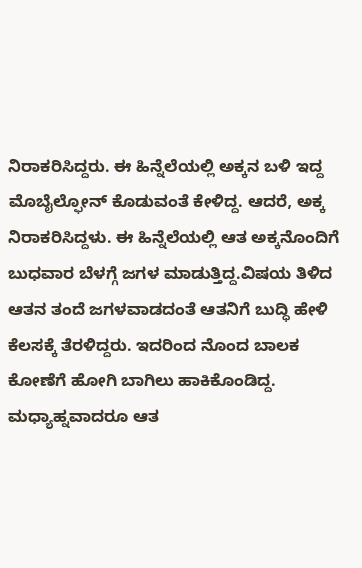ನಿರಾಕರಿಸಿದ್ದರು. ಈ ಹಿನ್ನೆಲೆಯಲ್ಲಿ ಅಕ್ಕನ ಬಳಿ ಇದ್ದ ಮೊಬೈಲ್ಫೋನ್ ಕೊಡುವಂತೆ ಕೇಳಿದ್ದ. ಆದರೆ, ಅಕ್ಕ ನಿರಾಕರಿಸಿದ್ದಳು. ಈ ಹಿನ್ನೆಲೆಯಲ್ಲಿ ಆತ ಅಕ್ಕನೊಂದಿಗೆ ಬುಧವಾರ ಬೆಳಗ್ಗೆ ಜಗಳ ಮಾಡುತ್ತಿದ್ದ.ವಿಷಯ ತಿಳಿದ ಆತನ ತಂದೆ ಜಗಳವಾಡದಂತೆ ಆತನಿಗೆ ಬುದ್ಧಿ ಹೇಳಿ ಕೆಲಸಕ್ಕೆ ತೆರಳಿದ್ದರು. ಇದರಿಂದ ನೊಂದ ಬಾಲಕ ಕೋಣೆಗೆ ಹೋಗಿ ಬಾಗಿಲು ಹಾಕಿಕೊಂಡಿದ್ದ. ಮಧ್ಯಾಹ್ನವಾದರೂ ಆತ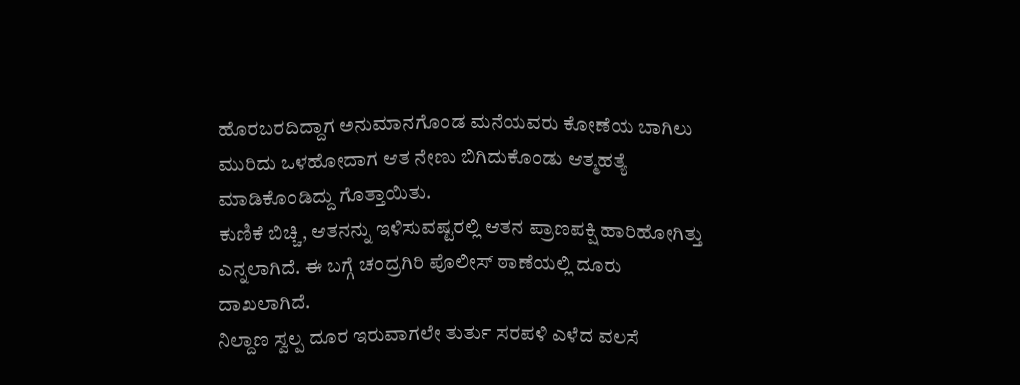ಹೊರಬರದಿದ್ದಾಗ ಅನುಮಾನಗೊಂಡ ಮನೆಯವರು ಕೋಣೆಯ ಬಾಗಿಲು ಮುರಿದು ಒಳಹೋದಾಗ ಆತ ನೇಣು ಬಿಗಿದುಕೊಂಡು ಆತ್ಮಹತ್ಯೆ ಮಾಡಿಕೊಂಡಿದ್ದು ಗೊತ್ತಾಯಿತು.
ಕುಣಿಕೆ ಬಿಚ್ಚಿ, ಆತನನ್ನು ಇಳಿಸುವಷ್ಟರಲ್ಲಿ ಆತನ ಪ್ರಾಣಪಕ್ಷಿ ಹಾರಿಹೋಗಿತ್ತು ಎನ್ನಲಾಗಿದೆ. ಈ ಬಗ್ಗೆ ಚಂದ್ರಗಿರಿ ಪೊಲೀಸ್ ಠಾಣೆಯಲ್ಲಿ ದೂರು ದಾಖಲಾಗಿದೆ.
ನಿಲ್ದಾಣ ಸ್ವಲ್ಪ ದೂರ ಇರುವಾಗಲೇ ತುರ್ತು ಸರಪಳಿ ಎಳೆದ ವಲಸೆ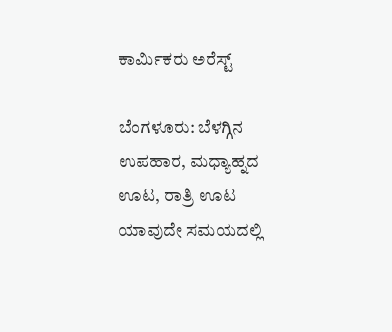ಕಾರ್ಮಿಕರು ಅರೆಸ್ಟ್

ಬೆಂಗಳೂರು: ಬೆಳಗ್ಗಿನ ಉಪಹಾರ, ಮಧ್ಯಾಹ್ನದ ಊಟ, ರಾತ್ರಿ ಊಟ ಯಾವುದೇ ಸಮಯದಲ್ಲಿ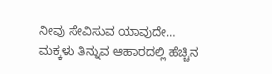ನೀವು ಸೇವಿಸುವ ಯಾವುದೇ…
ಮಕ್ಕಳು ತಿನ್ನುವ ಆಹಾರದಲ್ಲಿ ಹೆಚ್ಚಿನ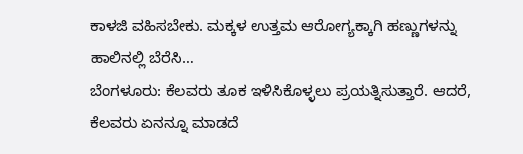ಕಾಳಜಿ ವಹಿಸಬೇಕು. ಮಕ್ಕಳ ಉತ್ತಮ ಆರೋಗ್ಯಕ್ಕಾಗಿ ಹಣ್ಣುಗಳನ್ನು ಹಾಲಿನಲ್ಲಿ ಬೆರೆಸಿ…
ಬೆಂಗಳೂರು: ಕೆಲವರು ತೂಕ ಇಳಿಸಿಕೊಳ್ಳಲು ಪ್ರಯತ್ನಿಸುತ್ತಾರೆ. ಆದರೆ, ಕೆಲವರು ಏನನ್ನೂ ಮಾಡದೆ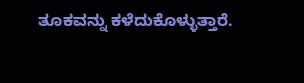ತೂಕವನ್ನು ಕಳೆದುಕೊಳ್ಳುತ್ತಾರೆ.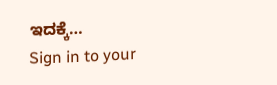ಇದಕ್ಕೆ…
Sign in to your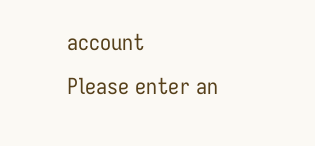account
Please enter an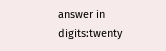answer in digits:twenty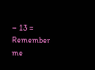− 13 =
Remember me